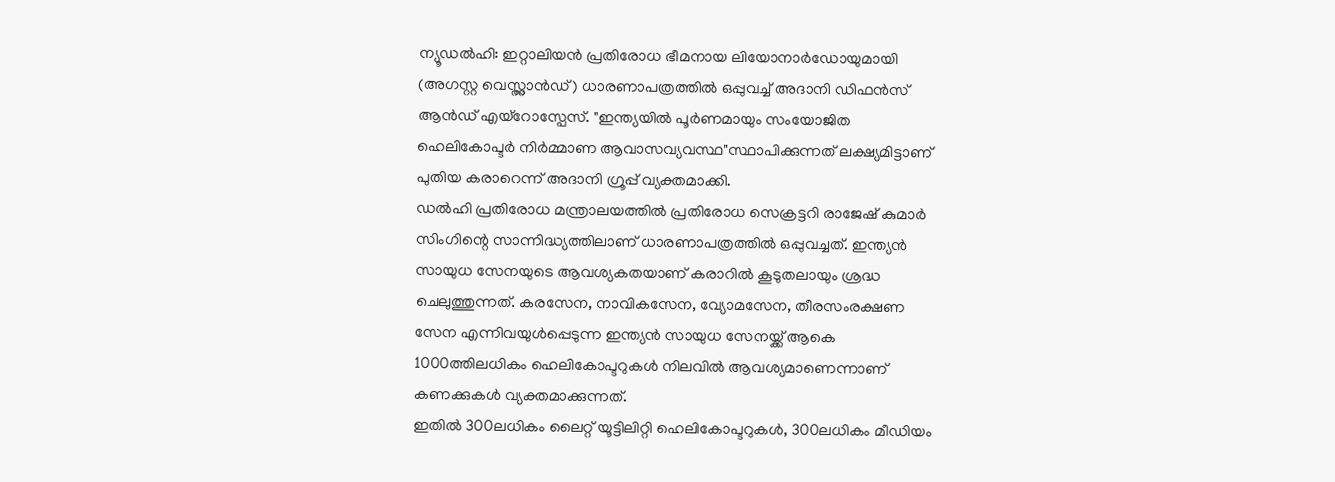ന്യൂഡൽഹി: ഇറ്റാലിയൻ പ്രതിരോധ ഭീമനായ ലിയോനാർഡോയുമായി (അഗസ്റ്റ വെസ്റ്റ്ലാൻഡ്) ധാരണാപത്രത്തിൽ ഒപ്പുവച്ച് അദാനി ഡിഫൻസ് ആൻഡ് എയ്റോസ്പേസ്. "ഇന്ത്യയിൽ പൂർണമായും സംയോജിത ഹെലികോപ്ടർ നിർമ്മാണ ആവാസവ്യവസ്ഥ"സ്ഥാപിക്കുന്നത് ലക്ഷ്യമിട്ടാണ് പുതിയ കരാറെന്ന് അദാനി ഗ്രൂപ്പ് വ്യക്തമാക്കി.
ഡൽഹി പ്രതിരോധ മന്ത്രാലയത്തിൽ പ്രതിരോധ സെക്രട്ടറി രാജേഷ് കുമാർ സിംഗിന്റെ സാന്നിദ്ധ്യത്തിലാണ് ധാരണാപത്രത്തിൽ ഒപ്പുവച്ചത്. ഇന്ത്യൻ സായുധ സേനയുടെ ആവശ്യകതയാണ് കരാറിൽ കൂടുതലായും ശ്രദ്ധ ചെലുത്തുന്നത്. കരസേന, നാവികസേന, വ്യോമസേന, തീരസംരക്ഷണ സേന എന്നിവയുൾപ്പെടുന്ന ഇന്ത്യൻ സായുധ സേനയ്ക്ക് ആകെ 1000ത്തിലധികം ഹെലികോപ്ടറുകൾ നിലവിൽ ആവശ്യമാണെന്നാണ് കണക്കുകൾ വ്യക്തമാക്കുന്നത്.
ഇതിൽ 300ലധികം ലൈറ്റ് യൂട്ടിലിറ്റി ഹെലികോപ്ടറുകൾ, 300ലധികം മീഡിയം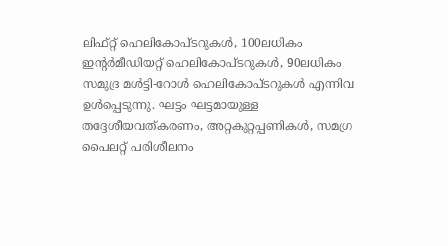ലിഫ്റ്റ് ഹെലികോപ്ടറുകൾ, 100ലധികം ഇന്റർമീഡിയറ്റ് ഹെലികോപ്ടറുകൾ, 90ലധികം സമുദ്ര മൾട്ടി-റോൾ ഹെലികോപ്ടറുകൾ എന്നിവ ഉൾപ്പെടുന്നു. ഘട്ടം ഘട്ടമായുള്ള തദ്ദേശീയവത്കരണം, അറ്റകുറ്റപ്പണികൾ, സമഗ്ര പൈലറ്റ് പരിശീലനം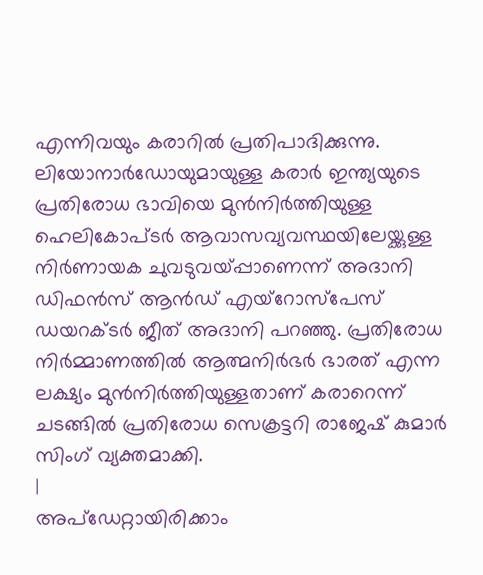എന്നിവയും കരാറിൽ പ്രതിപാദിക്കുന്നു.
ലിയോനാർഡോയുമായുള്ള കരാർ ഇന്ത്യയുടെ പ്രതിരോധ ഭാവിയെ മുൻനിർത്തിയുള്ള ഹെലികോപ്ടർ ആവാസവ്യവസ്ഥയിലേയ്ക്കുള്ള നിർണായക ചുവടുവയ്പ്പാണെന്ന് അദാനി ഡിഫൻസ് ആൻഡ് എയ്റോസ്പേസ് ഡയറക്ടർ ജീത് അദാനി പറഞ്ഞു. പ്രതിരോധ നിർമ്മാണത്തിൽ ആത്മനിർഭർ ഭാരത് എന്ന ലക്ഷ്യം മുൻനിർത്തിയുള്ളതാണ് കരാറെന്ന് ചടങ്ങിൽ പ്രതിരോധ സെക്രട്ടറി രാജേഷ് കുമാർ സിംഗ് വ്യക്തമാക്കി.
|
അപ്ഡേറ്റായിരിക്കാം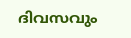ദിവസവും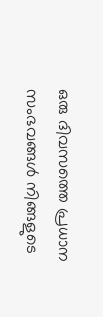ഒരു ദിവസത്തെ പ്രധാന സംഭവങ്ങൾ നിങ്ങളുടെ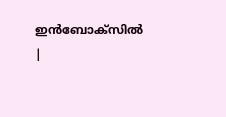ഇൻബോക്സിൽ |